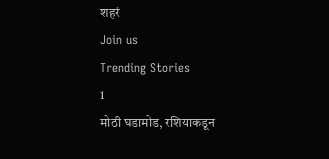शहरं
Join us
Trending Stories
1
मोठी घडामोड, रशियाकडून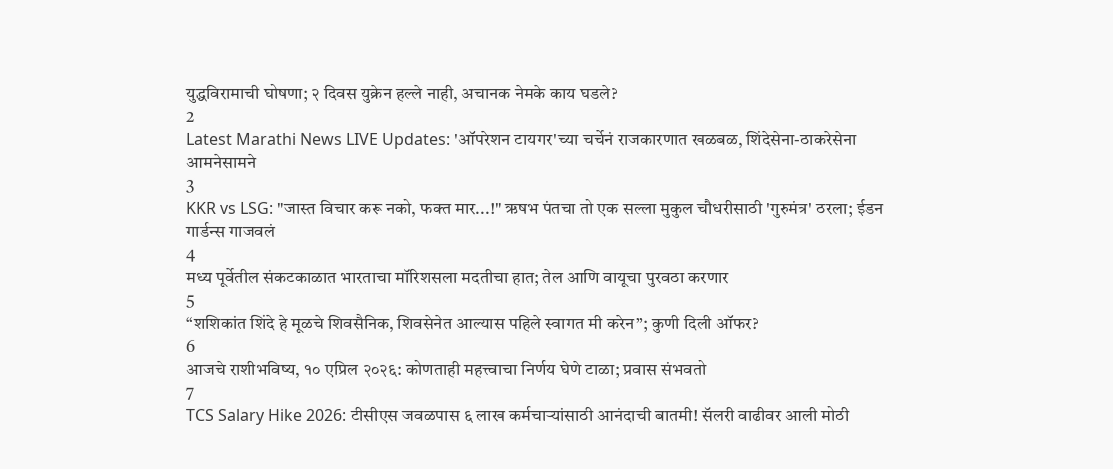युद्धविरामाची घोषणा; २ दिवस युक्रेन हल्ले नाही, अचानक नेमके काय घडले?
2
Latest Marathi News LIVE Updates: 'ऑपरेशन टायगर'च्या चर्चेनं राजकारणात खळबळ, शिंदेसेना-ठाकरेसेना आमनेसामने
3
KKR vs LSG: "जास्त विचार करू नको, फक्त मार...!" ऋषभ पंतचा तो एक सल्ला मुकुल चौधरीसाठी 'गुरुमंत्र' ठरला; ईडन गार्डन्स गाजवलं
4
मध्य पूर्वेतील संकटकाळात भारताचा मॉरिशसला मदतीचा हात; तेल आणि वायूचा पुरवठा करणार
5
“शशिकांत शिंदे हे मूळचे शिवसैनिक, शिवसेनेत आल्यास पहिले स्वागत मी करेन”; कुणी दिली ऑफर?
6
आजचे राशीभविष्य, १० एप्रिल २०२६: कोणताही महत्त्वाचा निर्णय घेणे टाळा; प्रवास संभवतो
7
TCS Salary Hike 2026: टीसीएस जवळपास ६ लाख कर्मचाऱ्यांसाठी आनंदाची बातमी! सॅलरी वाढीवर आली मोठी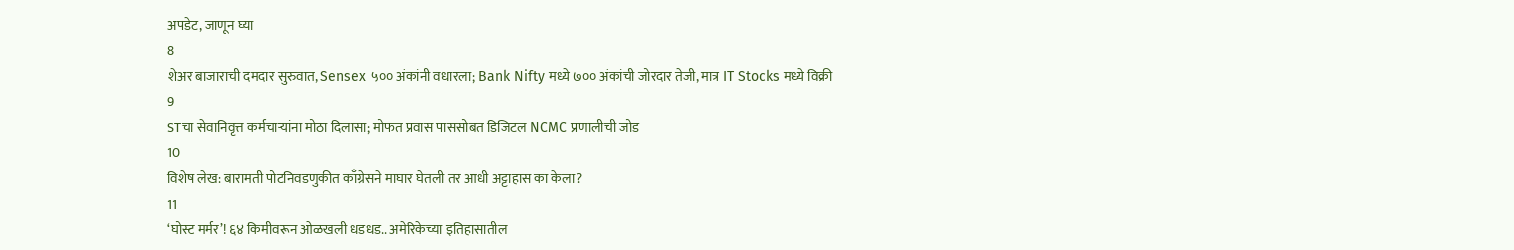अपडेट, जाणून घ्या
8
शेअर बाजाराची दमदार सुरुवात, Sensex ५०० अंकांनी वधारला; Bank Nifty मध्ये ७०० अंकांची जोरदार तेजी, मात्र IT Stocks मध्ये विक्री
9
STचा सेवानिवृत्त कर्मचाऱ्यांना मोठा दिलासा; मोफत प्रवास पाससोबत डिजिटल NCMC प्रणालीची जोड
10
विशेष लेख: बारामती पोटनिवडणुकीत काँग्रेसने माघार घेतली तर आधी अट्टाहास का केला?
11
‘घोस्ट मर्मर’! ६४ किमीवरून ओळखली धडधड.. अमेरिकेच्या इतिहासातील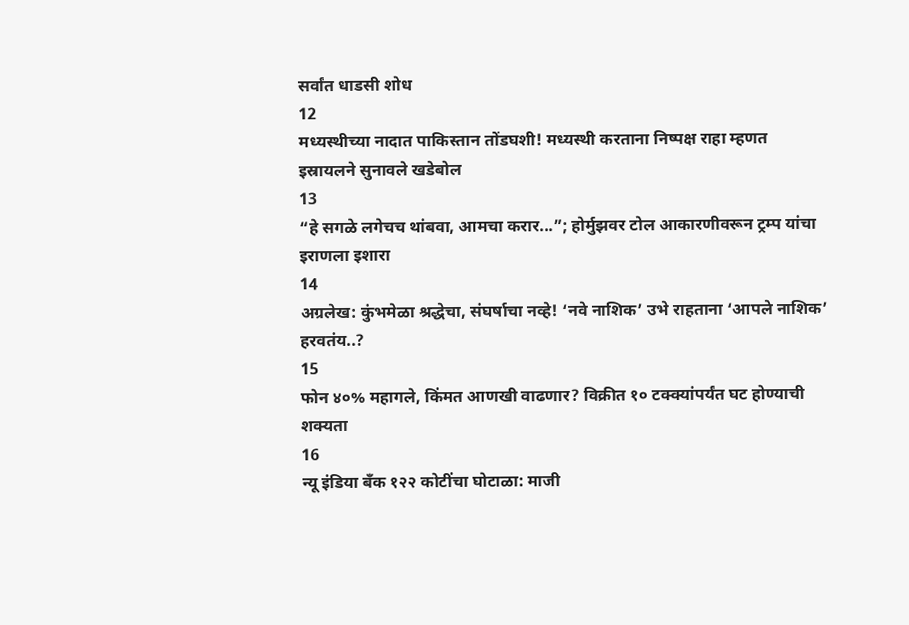सर्वांत धाडसी शोध
12
मध्यस्थीच्या नादात पाकिस्तान तोंडघशी! मध्यस्थी करताना निष्पक्ष राहा म्हणत इस्रायलने सुनावले खडेबोल
13
“हे सगळे लगेचच थांबवा, आमचा करार...”; होर्मुझवर टोल आकारणीवरून ट्रम्प यांचा इराणला इशारा
14
अग्रलेख: कुंभमेळा श्रद्धेचा, संघर्षाचा नव्हे! ‘नवे नाशिक’ उभे राहताना ‘आपले नाशिक’ हरवतंय..?
15
फोन ४०% महागले, किंमत आणखी वाढणार? विक्रीत १० टक्क्यांपर्यंत घट होण्याची शक्यता
16
न्यू इंडिया बँक १२२ कोटींचा घोटाळा: माजी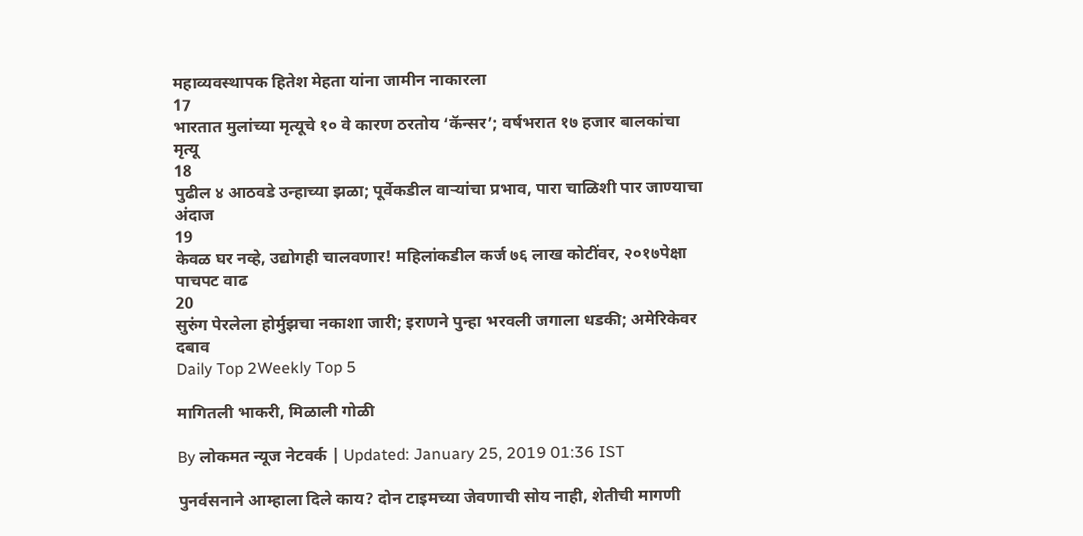महाव्यवस्थापक हितेश मेहता यांना जामीन नाकारला
17
भारतात मुलांच्या मृत्यूचे १० वे कारण ठरतोय ‘कॅन्सर’; वर्षभरात १७ हजार बालकांचा मृत्यू
18
पुढील ४ आठवडे उन्हाच्या झळा; पूर्वेकडील वाऱ्यांचा प्रभाव, पारा चाळिशी पार जाण्याचा अंदाज
19
केवळ घर नव्हे, उद्योगही चालवणार! महिलांकडील कर्ज ७६ लाख कोटींवर, २०१७पेक्षा पाचपट वाढ
20
सुरुंग पेरलेला होर्मुझचा नकाशा जारी; इराणने पुन्हा भरवली जगाला धडकी; अमेरिकेवर दबाव
Daily Top 2Weekly Top 5

मागितली भाकरी, मिळाली गोळी

By लोकमत न्यूज नेटवर्क | Updated: January 25, 2019 01:36 IST

पुनर्वसनाने आम्हाला दिले काय? दोन टाइमच्या जेवणाची सोय नाही, शेतीची मागणी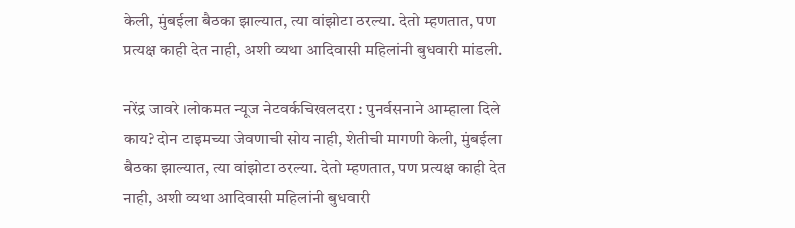केली, मुंबईला बैठका झाल्यात, त्या वांझोटा ठरल्या. देतो म्हणतात, पण प्रत्यक्ष काही देत नाही, अशी व्यथा आदिवासी महिलांनी बुधवारी मांडली.

नरेंद्र जावरे ।लोकमत न्यूज नेटवर्कचिखलदरा : पुनर्वसनाने आम्हाला दिले काय? दोन टाइमच्या जेवणाची सोय नाही, शेतीची मागणी केली, मुंबईला बैठका झाल्यात, त्या वांझोटा ठरल्या. देतो म्हणतात, पण प्रत्यक्ष काही देत नाही, अशी व्यथा आदिवासी महिलांनी बुधवारी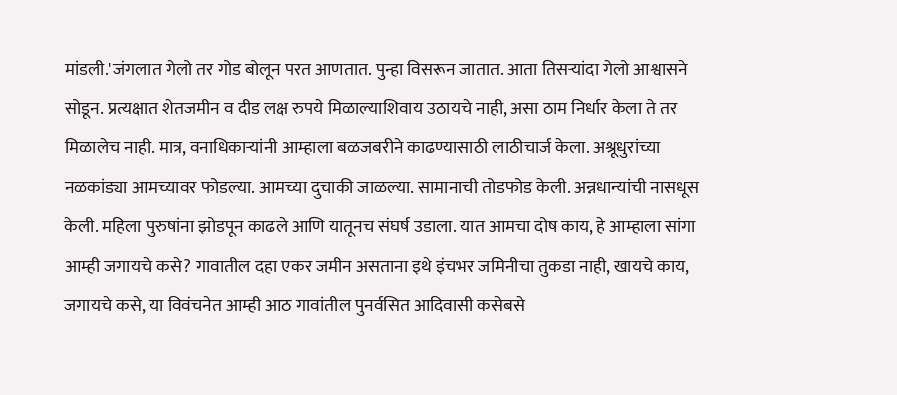मांडली.'जंगलात गेलो तर गोड बोलून परत आणतात. पुन्हा विसरून जातात. आता तिसऱ्यांदा गेलो आश्वासने सोडून. प्रत्यक्षात शेतजमीन व दीड लक्ष रुपये मिळाल्याशिवाय उठायचे नाही, असा ठाम निर्धार केला ते तर मिळालेच नाही. मात्र, वनाधिकाऱ्यांनी आम्हाला बळजबरीने काढण्यासाठी लाठीचार्ज केला. अश्रूधुरांच्या नळकांड्या आमच्यावर फोडल्या. आमच्या दुचाकी जाळल्या. सामानाची तोडफोड केली. अन्नधान्यांची नासधूस केली. महिला पुरुषांना झोडपून काढले आणि यातूनच संघर्ष उडाला. यात आमचा दोष काय, हे आम्हाला सांगा आम्ही जगायचे कसे? गावातील दहा एकर जमीन असताना इथे इंचभर जमिनीचा तुकडा नाही, खायचे काय, जगायचे कसे, या विवंचनेत आम्ही आठ गावांतील पुनर्वसित आदिवासी कसेबसे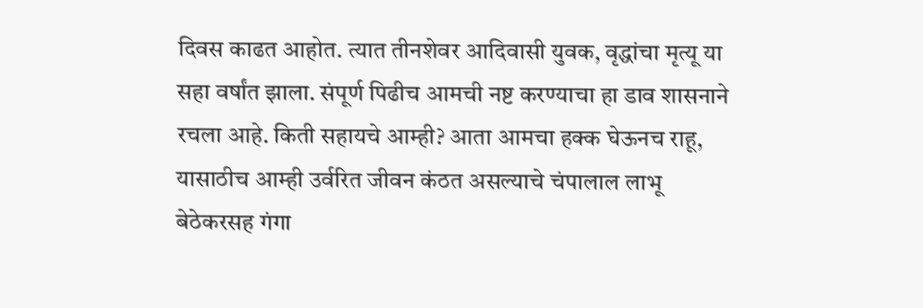दिवस काढत आहोत. त्यात तीनशेवर आदिवासी युवक, वृद्धांचा मृत्यू या सहा वर्षांत झाला. संपूर्ण पिढीच आमची नष्ट करण्याचा हा डाव शासनाने रचला आहे. किती सहायचे आम्ही? आता आमचा हक्क घेऊनच राहू, यासाठीच आम्ही उर्वरित जीवन कंठत असल्याचे चंपालाल लाभू बेठेकरसह गंगा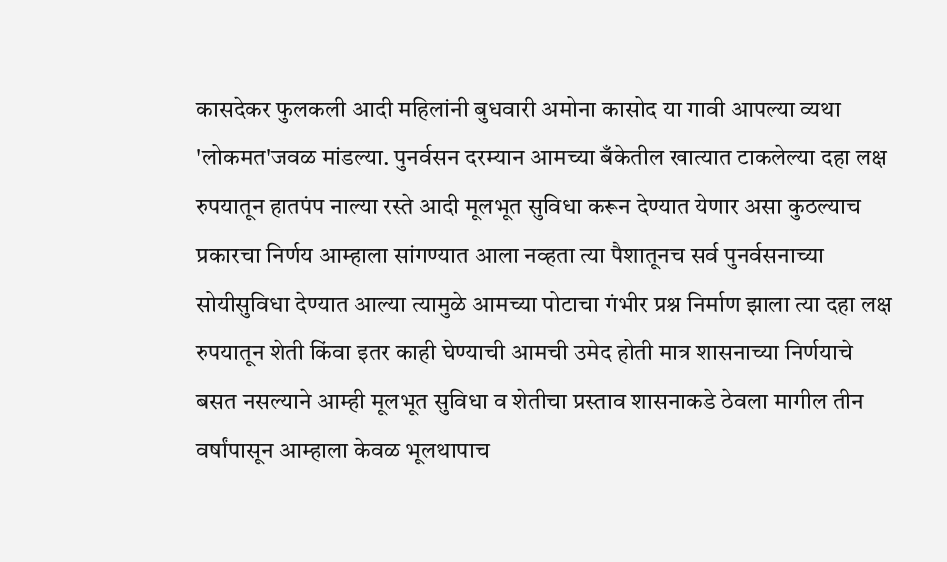कासदेकर फुलकली आदी महिलांनी बुधवारी अमोना कासोद या गावी आपल्या व्यथा 'लोकमत'जवळ मांडल्या. पुनर्वसन दरम्यान आमच्या बँकेतील खात्यात टाकलेल्या दहा लक्ष रुपयातून हातपंप नाल्या रस्ते आदी मूलभूत सुविधा करून देण्यात येणार असा कुठल्याच प्रकारचा निर्णय आम्हाला सांगण्यात आला नव्हता त्या पैशातूनच सर्व पुनर्वसनाच्या सोयीसुविधा देण्यात आल्या त्यामुळे आमच्या पोटाचा गंभीर प्रश्न निर्माण झाला त्या दहा लक्ष रुपयातून शेती किंवा इतर काही घेण्याची आमची उमेद होती मात्र शासनाच्या निर्णयाचे बसत नसल्याने आम्ही मूलभूत सुविधा व शेतीचा प्रस्ताव शासनाकडे ठेवला मागील तीन वर्षांपासून आम्हाला केवळ भूलथापाच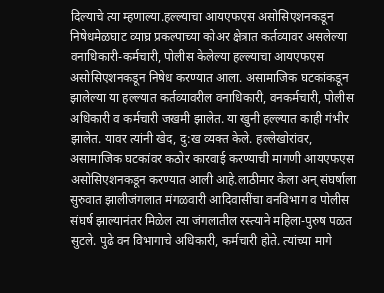दिल्याचे त्या म्हणाल्या.हल्ल्याचा आयएफएस असोसिएशनकडून निषेधमेळघाट व्याघ्र प्रकल्पाच्या कोअर क्षेत्रात कर्तव्यावर असलेल्या वनाधिकारी-कर्मचारी, पोलीस केलेल्या हल्ल्याचा आयएफएस असोसिएशनकडून निषेध करण्यात आला. असामाजिक घटकांकडून झालेल्या या हल्ल्यात कर्तव्यावरील वनाधिकारी, वनकर्मचारी, पोलीस अधिकारी व कर्मचारी जखमी झालेत. या खुनी हल्ल्यात काही गंभीर झालेत. यावर त्यांनी खेद, दु:ख व्यक्त केले. हल्लेखोरांवर, असामाजिक घटकांवर कठोर कारवाई करण्याची मागणी आयएफएस असोसिएशनकडून करण्यात आली आहे.लाठीमार केला अन् संघर्षाला सुरुवात झालीजंगलात मंगळवारी आदिवासींचा वनविभाग व पोलीस संघर्ष झाल्यानंतर मिळेल त्या जंगलातील रस्त्याने महिला-पुरुष पळत सुटले. पुढे वन विभागाचे अधिकारी, कर्मचारी होते. त्यांच्या मागे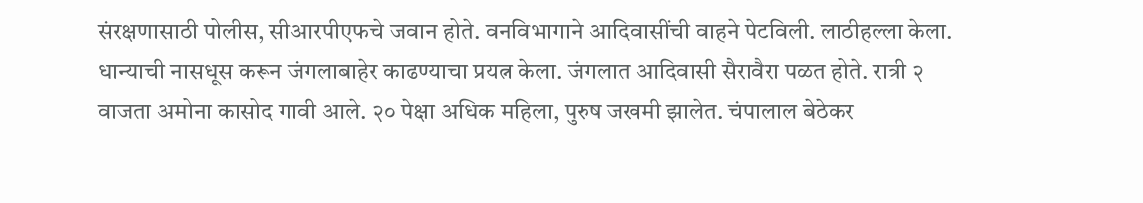संरक्षणासाठी पोलीस, सीआरपीएफचे जवान होते. वनविभागाने आदिवासींची वाहने पेटविली. लाठीहल्ला केला. धान्याची नासधूस करून जंगलाबाहेर काढण्याचा प्रयत्न केला. जंगलात आदिवासी सैरावैरा पळत होते. रात्री २ वाजता अमोना कासोद गावी आले. २० पेक्षा अधिक महिला, पुरुष जखमी झालेत. चंपालाल बेठेकर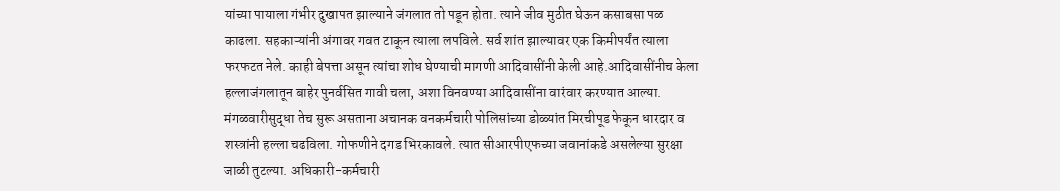यांच्या पायाला गंभीर दुखापत झाल्याने जंगलात तो पडून होता. त्याने जीव मुठीत घेऊन कसाबसा पळ काढला. सहकाऱ्यांनी अंगावर गवत टाकून त्याला लपविले. सर्व शांत झाल्यावर एक किमीपर्यंत त्याला फरफटत नेले. काही बेपत्ता असून त्यांचा शोध घेण्याची मागणी आदिवासींनी केली आहे.आदिवासींनीच केला हल्लाजंगलातून बाहेर पुनर्वसित गावी चला, अशा विनवण्या आदिवासींना वारंवार करण्यात आल्या. मंगळवारीसुद्धा तेच सुरू असताना अचानक वनकर्मचारी पोलिसांच्या डोळ्यांत मिरचीपूड फेकून धारदार व शस्त्रांनी हल्ला चढविला. गोफणीने दगड भिरकावले. त्यात सीआरपीएफच्या जवानांकडे असलेल्या सुरक्षा जाळी तुटल्या. अधिकारी-कर्मचारी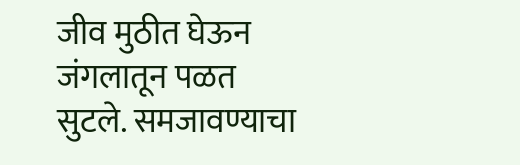जीव मुठीत घेऊन जंगलातून पळत सुटले. समजावण्याचा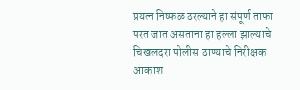प्रयत्न निष्फळ ठरल्याने हा संपूर्ण ताफा परत जात असताना हा हल्ला झाल्याचे चिखलदरा पोलीस ठाण्याचे निरीक्षक आकाश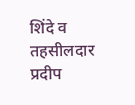शिंदे व तहसीलदार प्रदीप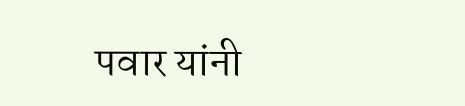पवार यांनी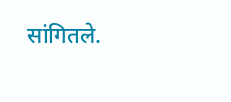सांगितले.